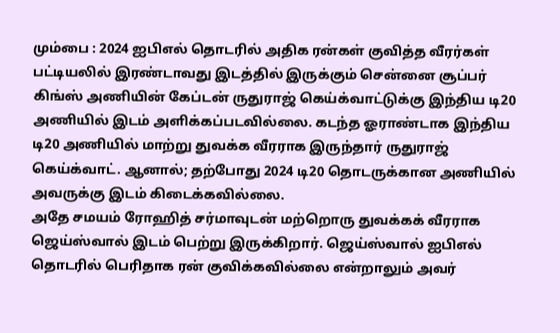மும்பை : 2024 ஐபிஎல் தொடரில் அதிக ரன்கள் குவித்த வீரர்கள் பட்டியலில் இரண்டாவது இடத்தில் இருக்கும் சென்னை சூப்பர் கிங்ஸ் அணியின் கேப்டன் ருதுராஜ் கெய்க்வாட்டுக்கு இந்திய டி20 அணியில் இடம் அளிக்கப்படவில்லை. கடந்த ஓராண்டாக இந்திய டி20 அணியில் மாற்று துவக்க வீரராக இருந்தார் ருதுராஜ் கெய்க்வாட். ஆனால்; தற்போது 2024 டி20 தொடருக்கான அணியில் அவருக்கு இடம் கிடைக்கவில்லை.
அதே சமயம் ரோஹித் சர்மாவுடன் மற்றொரு துவக்கக் வீரராக ஜெய்ஸ்வால் இடம் பெற்று இருக்கிறார். ஜெய்ஸ்வால் ஐபிஎல் தொடரில் பெரிதாக ரன் குவிக்கவில்லை என்றாலும் அவர்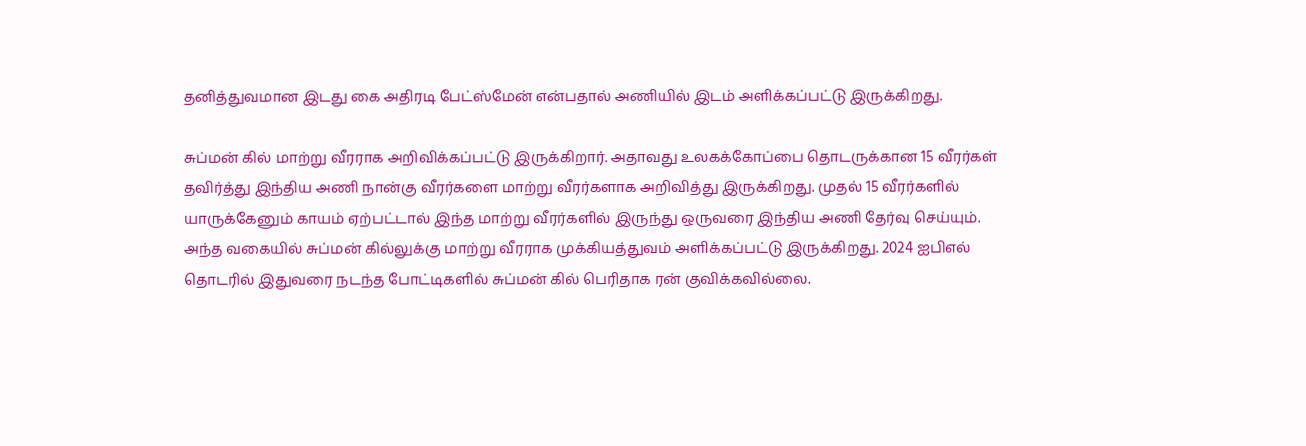தனித்துவமான இடது கை அதிரடி பேட்ஸ்மேன் என்பதால் அணியில் இடம் அளிக்கப்பட்டு இருக்கிறது.

சுப்மன் கில் மாற்று வீரராக அறிவிக்கப்பட்டு இருக்கிறார். அதாவது உலகக்கோப்பை தொடருக்கான 15 வீரர்கள் தவிர்த்து இந்திய அணி நான்கு வீரர்களை மாற்று வீரர்களாக அறிவித்து இருக்கிறது. முதல் 15 வீரர்களில் யாருக்கேனும் காயம் ஏற்பட்டால் இந்த மாற்று வீரர்களில் இருந்து ஒருவரை இந்திய அணி தேர்வு செய்யும்.
அந்த வகையில் சுப்மன் கில்லுக்கு மாற்று வீரராக முக்கியத்துவம் அளிக்கப்பட்டு இருக்கிறது. 2024 ஐபிஎல் தொடரில் இதுவரை நடந்த போட்டிகளில் சுப்மன் கில் பெரிதாக ரன் குவிக்கவில்லை.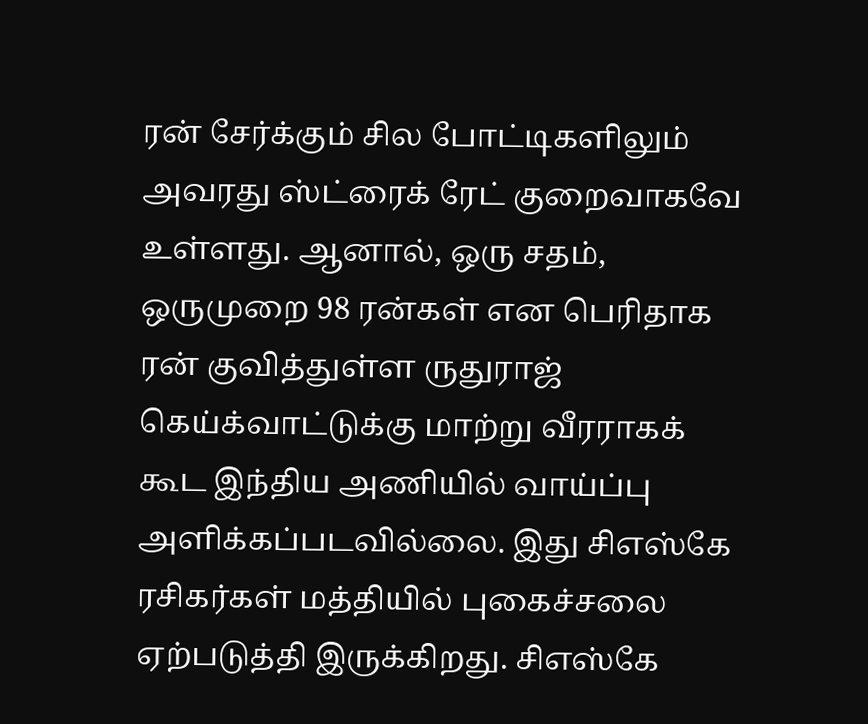ரன் சேர்க்கும் சில போட்டிகளிலும் அவரது ஸ்ட்ரைக் ரேட் குறைவாகவே உள்ளது. ஆனால், ஒரு சதம், ஒருமுறை 98 ரன்கள் என பெரிதாக ரன் குவித்துள்ள ருதுராஜ் கெய்க்வாட்டுக்கு மாற்று வீரராகக் கூட இந்திய அணியில் வாய்ப்பு அளிக்கப்படவில்லை. இது சிஎஸ்கே ரசிகர்கள் மத்தியில் புகைச்சலை ஏற்படுத்தி இருக்கிறது. சிஎஸ்கே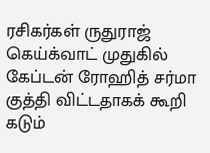ரசிகர்கள் ருதுராஜ் கெய்க்வாட் முதுகில் கேப்டன் ரோஹித் சர்மா குத்தி விட்டதாகக் கூறி கடும்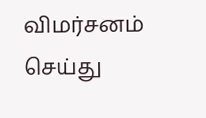விமர்சனம் செய்து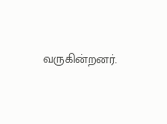வருகின்றனர்.